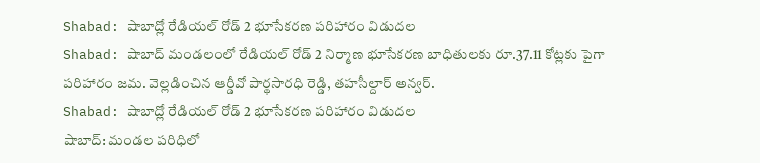Shabad: షాబాద్లో రేడియల్ రోడ్ 2 భూసేకరణ పరిహారం విడుదల
Shabad: షాబాద్ మండలంలో రేడియల్ రోడ్ 2 నిర్మాణ భూసేకరణ బాధితులకు రూ.37.11 కోట్లకు పైగా పరిహారం జమ. వెల్లడించిన ఆర్డీవో పార్థసారధి రెడ్డి, తహసీల్దార్ అన్వర్.
Shabad: షాబాద్లో రేడియల్ రోడ్ 2 భూసేకరణ పరిహారం విడుదల
షాబాద్: మండల పరిధిలో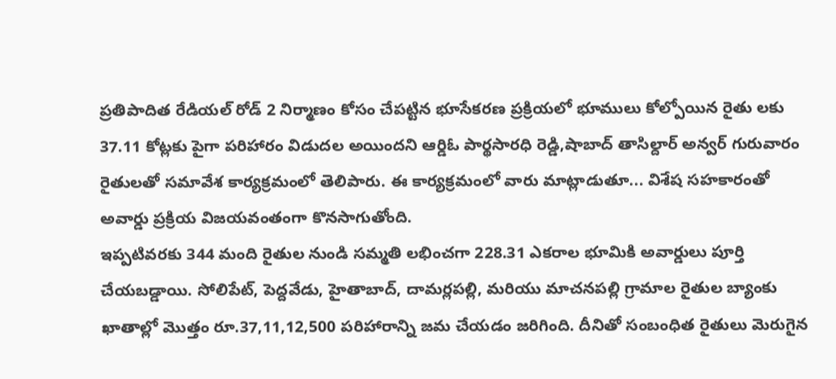ప్రతిపాదిత రేడియల్ రోడ్ 2 నిర్మాణం కోసం చేపట్టిన భూసేకరణ ప్రక్రియలో భూములు కోల్పోయిన రైతు లకు 37.11 కోట్లకు పైగా పరిహారం విడుదల అయిందని ఆర్డిఓ పార్థసారధి రెడ్డి,షాబాద్ తాసిల్దార్ అన్వర్ గురువారం రైతులతో సమావేశ కార్యక్రమంలో తెలిపారు. ఈ కార్యక్రమంలో వారు మాట్లాడుతూ... విశేష సహకారంతో అవార్డు ప్రక్రియ విజయవంతంగా కొనసాగుతోంది.
ఇప్పటివరకు 344 మంది రైతుల నుండి సమ్మతి లభించగా 228.31 ఎకరాల భూమికి అవార్డులు పూర్తి చేయబడ్డాయి. సోలిపేట్, పెద్దవేడు, హైతాబాద్, దామర్లపల్లి, మరియు మాచనపల్లి గ్రామాల రైతుల బ్యాంకు ఖాతాల్లో మొత్తం రూ.37,11,12,500 పరిహారాన్ని జమ చేయడం జరిగింది. దీనితో సంబంధిత రైతులు మెరుగైన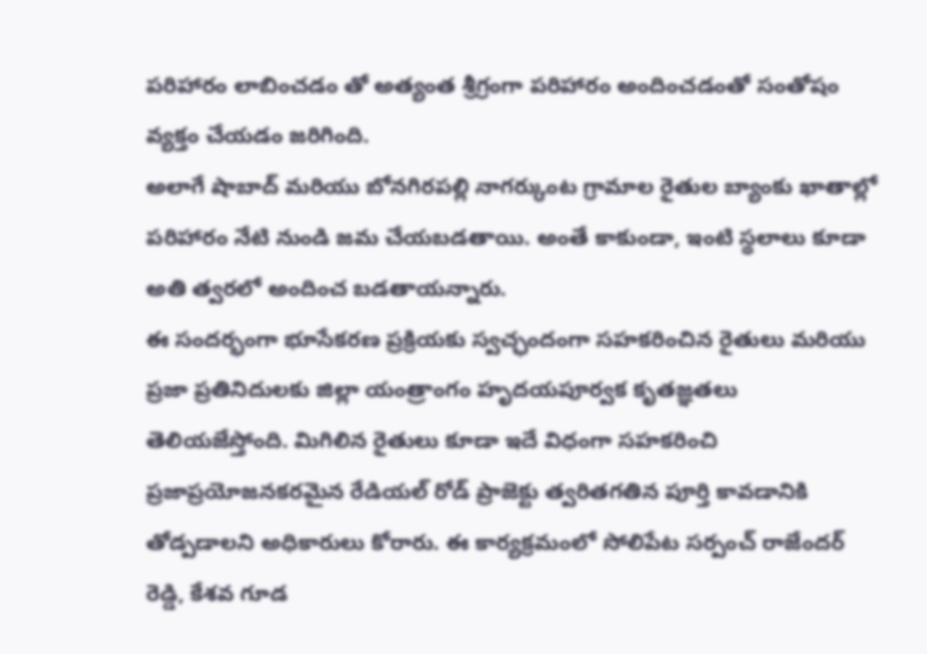పరిహారం లాబించడం తో అత్యంత శ్రీగ్రంగా పరిహారం అందించడంతో సంతోషం వ్యక్తం చేయడం జరిగింది.
అలాగే షాబాద్ మరియు బోనగిరపల్లి నాగర్కుంట గ్రామాల రైతుల బ్యాంకు ఖాతాల్లో పరిహారం నేటి నుండి జమ చేయబడతాయి. అంతే కాకుండా, ఇంటి స్థలాలు కూడా అతి త్వరలో అందించ బడతాయన్నారు.
ఈ సందర్భంగా భూసేకరణ ప్రక్రియకు స్వచ్ఛందంగా సహకరించిన రైతులు మరియు ప్రజా ప్రతినిదులకు జిల్లా యంత్రాంగం హృదయపూర్వక కృతజ్ఞతలు తెలియజేస్తోంది. మిగిలిన రైతులు కూడా ఇదే విధంగా సహకరించి ప్రజాప్రయోజనకరమైన రేడియల్ రోడ్ ప్రాజెక్టు త్వరితగతిన పూర్తి కావడానికి తోడ్పడాలని అధికారులు కోరారు. ఈ కార్యక్రమంలో సోలిపేట సర్పంచ్ రాజేందర్ రెడ్డి, కేశవ గూడ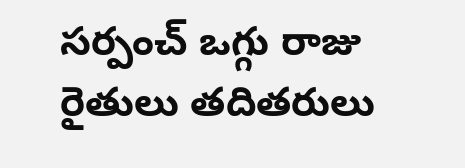సర్పంచ్ ఒగ్గు రాజు రైతులు తదితరులు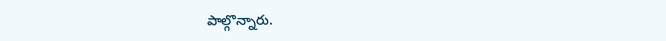పాల్గొన్నారు.